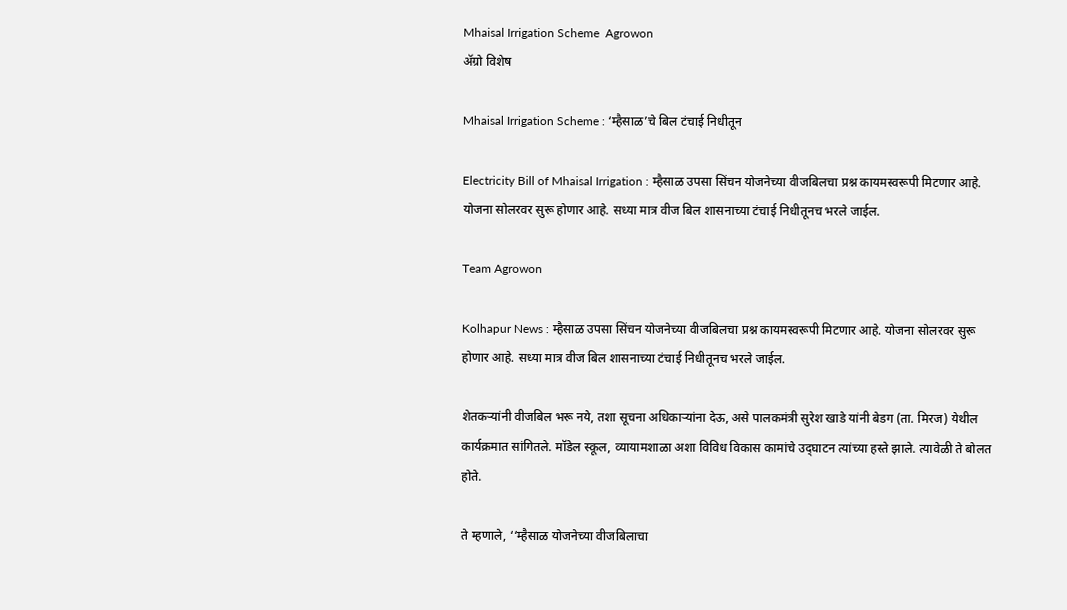Mhaisal Irrigation Scheme  Agrowon
ॲग्रो विशेष

Mhaisal Irrigation Scheme : ‘म्हैसाळ’चे बिल टंचाई निधीतून

Electricity Bill of Mhaisal Irrigation : म्हैसाळ उपसा सिंचन योजनेच्या वीजबिलचा प्रश्न कायमस्वरूपी मिटणार आहे. योजना सोलरवर सुरू होणार आहे. सध्या मात्र वीज बिल शासनाच्या टंचाई निधीतूनच भरले जाईल.

Team Agrowon

Kolhapur News : म्हैसाळ उपसा सिंचन योजनेच्या वीजबिलचा प्रश्न कायमस्वरूपी मिटणार आहे. योजना सोलरवर सुरू होणार आहे. सध्या मात्र वीज बिल शासनाच्या टंचाई निधीतूनच भरले जाईल.

शेतकऱ्यांनी वीजबिल भरू नये, तशा सूचना अधिकाऱ्यांना देऊ, असे पालकमंत्री सुरेश खाडे यांनी बेडग (ता. मिरज) येथील कार्यक्रमात सांगितले. मॉडेल स्कूल, व्यायामशाळा अशा विविध विकास कामांचे उद्‍घाटन त्यांच्या हस्ते झाले. त्यावेळी ते बोलत होते.

ते म्हणाले, ‘‘म्हैसाळ योजनेच्या वीजबिलाचा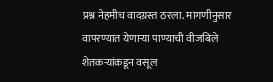प्रश्न नेहमीच वादग्रस्त ठरला. मागणीनुसार वापरण्यात येणाऱ्या पाण्याची वीजबिले शेतकऱ्यांकडून वसूल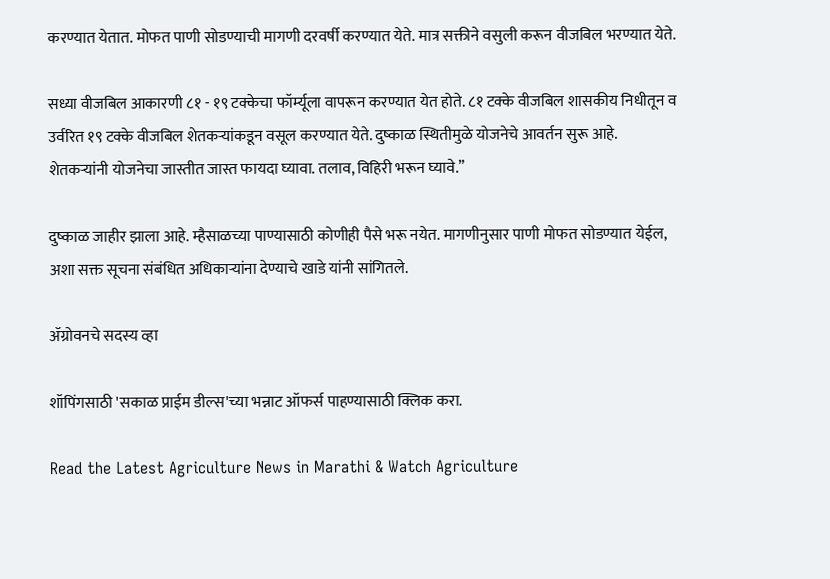करण्यात येतात. मोफत पाणी सोडण्याची मागणी दरवर्षी करण्यात येते. मात्र सक्तीने वसुली करून वीजबिल भरण्यात येते.

सध्या वीजबिल आकारणी ८१ - १९ टक्केचा फॉर्म्यूला वापरून करण्यात येत होते. ८१ टक्के वीजबिल शासकीय निधीतून व उर्वरित १९ टक्के वीजबिल शेतकऱ्यांकडून वसूल करण्यात येते. दुष्काळ स्थितीमुळे योजनेचे आवर्तन सुरू आहे. शेतकऱ्यांनी योजनेचा जास्तीत जास्त फायदा घ्यावा. तलाव, विहिरी भरून घ्यावे.’’

दुष्काळ जाहीर झाला आहे. म्हैसाळच्या पाण्यासाठी कोणीही पैसे भरू नयेत. मागणीनुसार पाणी मोफत सोडण्यात येईल, अशा सक्त सूचना संबंधित अधिकाऱ्यांना देण्याचे खाडे यांनी सांगितले.

ॲग्रोवनचे सदस्य व्हा

शॉपिंगसाठी 'सकाळ प्राईम डील्स'च्या भन्नाट ऑफर्स पाहण्यासाठी क्लिक करा.

Read the Latest Agriculture News in Marathi & Watch Agriculture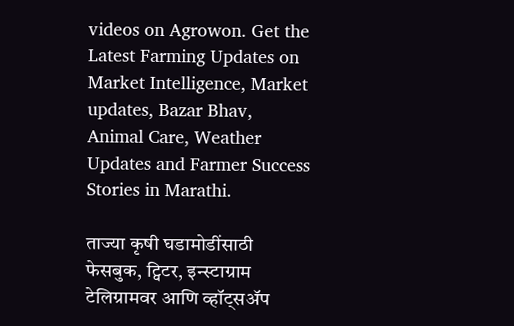videos on Agrowon. Get the Latest Farming Updates on Market Intelligence, Market updates, Bazar Bhav, Animal Care, Weather Updates and Farmer Success Stories in Marathi.

ताज्या कृषी घडामोडींसाठी फेसबुक, ट्विटर, इन्स्टाग्राम टेलिग्रामवर आणि व्हॉट्सॲप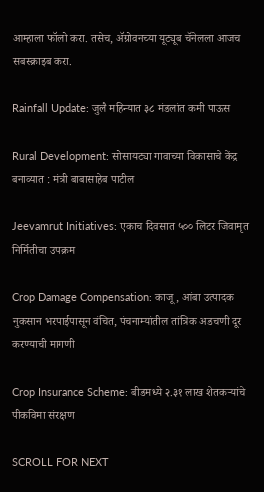आम्हाला फॉलो करा. तसेच, ॲग्रोवनच्या यूट्यूब चॅनेलला आजच सबस्क्राइब करा.

Rainfall Update: जुलै महिन्यात ३८ मंडलांत कमी पाऊस

Rural Development: सोसायट्या गावाच्या विकासाचे केंद्र बनाव्यात : मंत्री बाबासाहेब पाटील

Jeevamrut Initiatives: एकाच दिवसात ५०० लिटर जिवामृत निर्मितीचा उपक्रम

Crop Damage Compensation: काजू, आंबा उत्पादक नुकसान भरपाईपासून वंचित, पंचनाम्यांतील तांत्रिक अडचणी दूर करण्याची मागणी

Crop Insurance Scheme: बीडमध्ये २.३१ लाख शेतकऱ्यांचे पीकविमा संरक्षण

SCROLL FOR NEXT